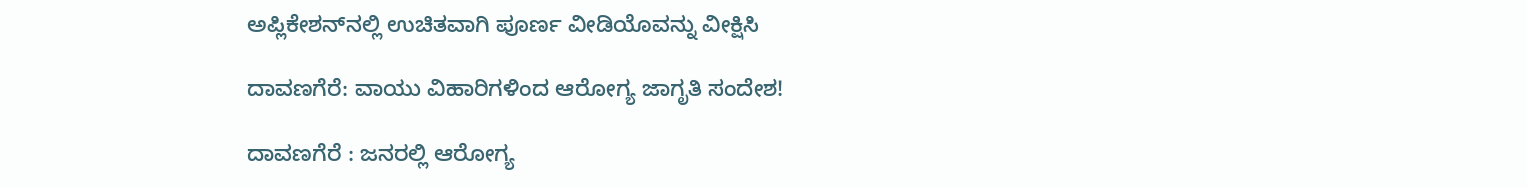ಅಪ್ಲಿಕೇಶನ್‌ನಲ್ಲಿ ಉಚಿತವಾಗಿ ಪೂರ್ಣ ವೀಡಿಯೊವನ್ನು ವೀಕ್ಷಿಸಿ

ದಾವಣಗೆರೆ: ವಾಯು ವಿಹಾರಿಗಳಿಂದ ಆರೋಗ್ಯ ಜಾಗೃತಿ ಸಂದೇಶ!

ದಾವಣಗೆರೆ : ಜನರಲ್ಲಿ ಆರೋಗ್ಯ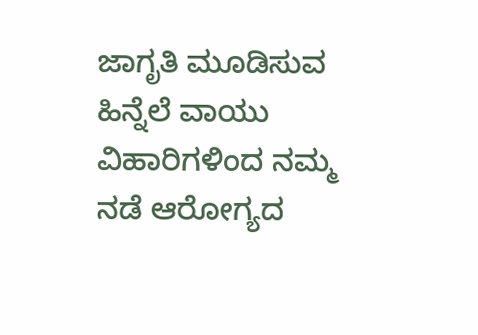ಜಾಗೃತಿ ಮೂಡಿಸುವ ಹಿನ್ನೆಲೆ ವಾಯು ವಿಹಾರಿಗಳಿಂದ ನಮ್ಮ ನಡೆ ಆರೋಗ್ಯದ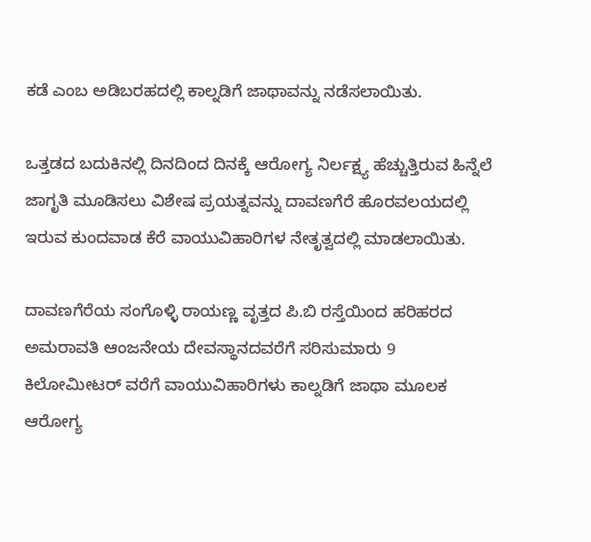ಕಡೆ ಎಂಬ ಅಡಿಬರಹದಲ್ಲಿ ಕಾಲ್ನಡಿಗೆ ಜಾಥಾವನ್ನು ನಡೆಸಲಾಯಿತು.

ಒತ್ತಡದ ಬದುಕಿನಲ್ಲಿ ದಿನದಿಂದ ದಿನಕ್ಕೆ ಆರೋಗ್ಯ ನಿರ್ಲಕ್ಷ್ಯ ಹೆಚ್ಚುತ್ತಿರುವ ಹಿನ್ನೆಲೆ ಜಾಗೃತಿ ಮೂಡಿಸಲು ವಿಶೇಷ ಪ್ರಯತ್ನವನ್ನು ದಾವಣಗೆರೆ ಹೊರವಲಯದಲ್ಲಿ ಇರುವ ಕುಂದವಾಡ ಕೆರೆ ವಾಯುವಿಹಾರಿಗಳ ನೇತೃತ್ವದಲ್ಲಿ ಮಾಡಲಾಯಿತು.

ದಾವಣಗೆರೆಯ ಸಂಗೊಳ್ಳಿ ರಾಯಣ್ಣ ವೃತ್ತದ ಪಿ.ಬಿ ರಸ್ತೆಯಿಂದ ಹರಿಹರದ ಅಮರಾವತಿ ಆಂಜನೇಯ ದೇವಸ್ಥಾನದವರೆಗೆ ಸರಿಸುಮಾರು 9 ಕಿಲೋಮೀಟರ್ ವರೆಗೆ ವಾಯುವಿಹಾರಿಗಳು ಕಾಲ್ನಡಿಗೆ ಜಾಥಾ ಮೂಲಕ ಆರೋಗ್ಯ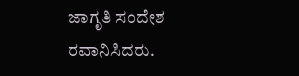ಜಾಗೃತಿ ಸಂದೇಶ ರವಾನಿಸಿದರು.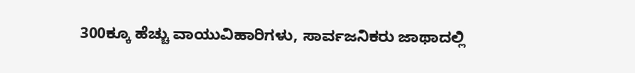300ಕ್ಕೂ ಹೆಚ್ಚು ವಾಯುವಿಹಾರಿಗಳು, ಸಾರ್ವಜನಿಕರು ಜಾಥಾದಲ್ಲಿ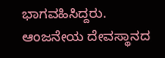ಭಾಗವಹಿಸಿದ್ದರು. ಆಂಜನೇಯ ದೇವಸ್ಥಾನದ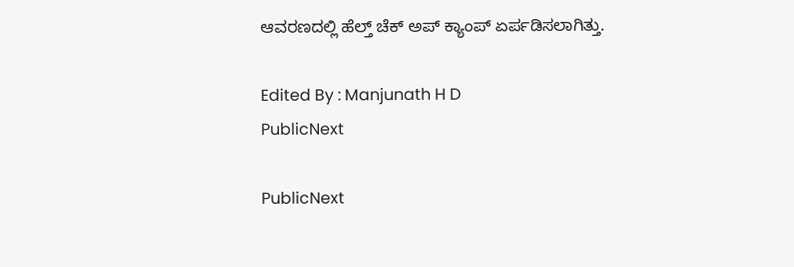ಆವರಣದಲ್ಲಿ ಹೆಲ್ತ್ ಚೆಕ್ ಅಪ್ ಕ್ಯಾಂಪ್ ಏರ್ಪಡಿಸಲಾಗಿತ್ತು.

Edited By : Manjunath H D
PublicNext

PublicNext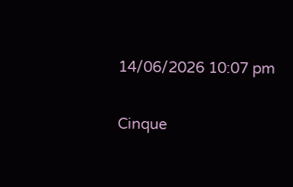14/06/2026 10:07 pm

Cinque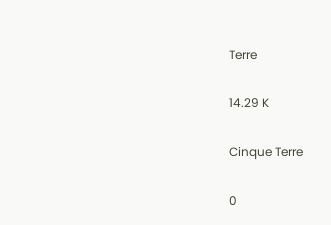Terre

14.29 K

Cinque Terre

0